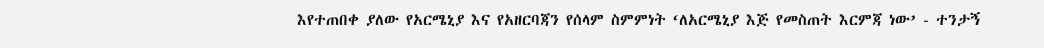እየተጠበቀ ያለው የአርሜኒያ እና የአዘርባጃን የሰላም ስምምነት ‘ለአርሜኒያ እጅ የመስጠት እርምጃ ነው’ - ተንታኝ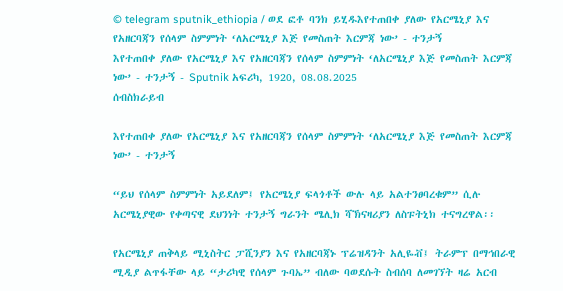© telegram sputnik_ethiopia / ወደ ፎቶ ባንክ ይሂዱእየተጠበቀ ያለው የአርሜኒያ እና የአዘርባጃን የሰላም ስምምነት ‘ለአርሜኒያ እጅ የመስጠት እርምጃ ነው’ - ተንታኝ
እየተጠበቀ ያለው የአርሜኒያ እና የአዘርባጃን የሰላም ስምምነት ‘ለአርሜኒያ እጅ የመስጠት እርምጃ ነው’ - ተንታኝ - Sputnik አፍሪካ, 1920, 08.08.2025
ሰብስክራይብ

እየተጠበቀ ያለው የአርሜኒያ እና የአዘርባጃን የሰላም ስምምነት ‘ለአርሜኒያ እጅ የመስጠት እርምጃ ነው’ - ተንታኝ

“ይህ የሰላም ስምምነት አይደለም፤ የአርሜኒያ ፍላጎቶች ውሉ ላይ አልተንፀባረቁም” ሲሉ አርሜኒያዊው የቀጣናዊ ደህንነት ተንታኝ ግራንት ሜሊክ ሻኽናዛሪያን ለስፑትኒክ ተናግረዋል፡፡

የአርሜኒያ ጠቅላይ ሚኒስትር ፓሺንያን እና የአዘርባጃኑ ፕሬዝዳንት አሊዬቭ፤ ትራምፕ በማኅበራዊ ሚዲያ ልጥፋቸው ላይ “ታሪካዊ የሰላም ጉባኤ” ብለው ባወደሱት ስብሰባ ለመገኘት ዛሬ አርብ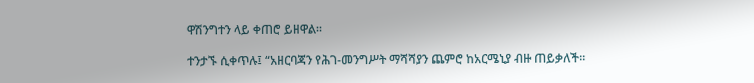ዋሽንግተን ላይ ቀጠሮ ይዘዋል፡፡

ተንታኙ ሲቀጥሉ፤ “አዘርባጃን የሕገ-መንግሥት ማሻሻያን ጨምሮ ከአርሜኒያ ብዙ ጠይቃለች፡፡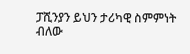ፓሺንያን ይህን ታሪካዊ ስምምነት ብለው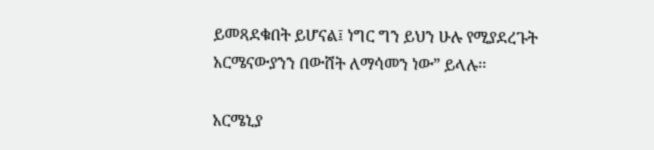ይመጻደቁበት ይሆናል፤ ነግር ግን ይህን ሁሉ የሚያደረጉት አርሜናውያንን በውሸት ለማሳመን ነው” ይላሉ፡፡

አርሜኒያ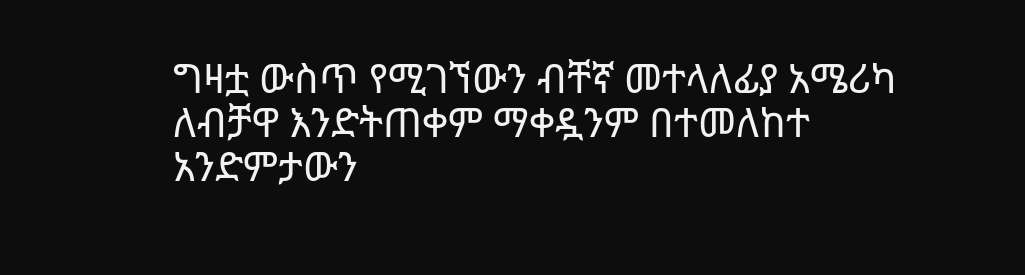ግዛቷ ውስጥ የሚገኘውን ብቸኛ መተላለፊያ አሜሪካ ለብቻዋ እንድትጠቀም ማቀዷንም በተመለከተ አንድምታውን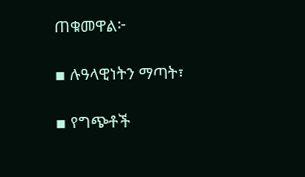ጠቁመዋል፦

▪ ሉዓላዊነትን ማጣት፣

▪ የግጭቶች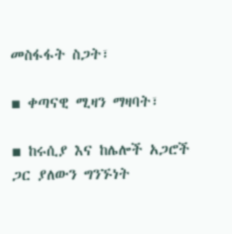መስፋፋት ስጋት፣

▪ ቀጣናዊ ሚዛን ማዛባት፣

▪ ከሩሲያ እና ከሌሎች አጋሮች ጋር ያለውን ግንኙነት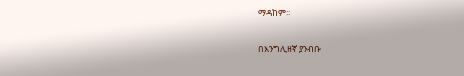ማዳከም፡፡

በእንግሊዘኛ ያንብቡ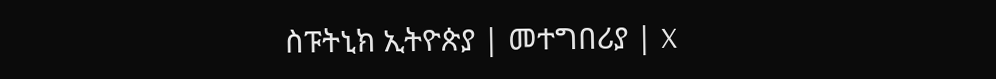ስፑትኒክ ኢትዮጵያ | መተግበሪያ | X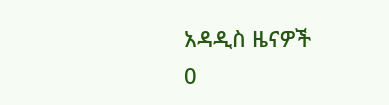አዳዲስ ዜናዎች
0